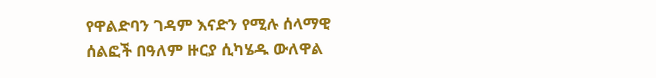የዋልድባን ገዳም እናድን የሚሉ ሰላማዊ ሰልፎች በዓለም ዙርያ ሲካሄዱ ውለዋል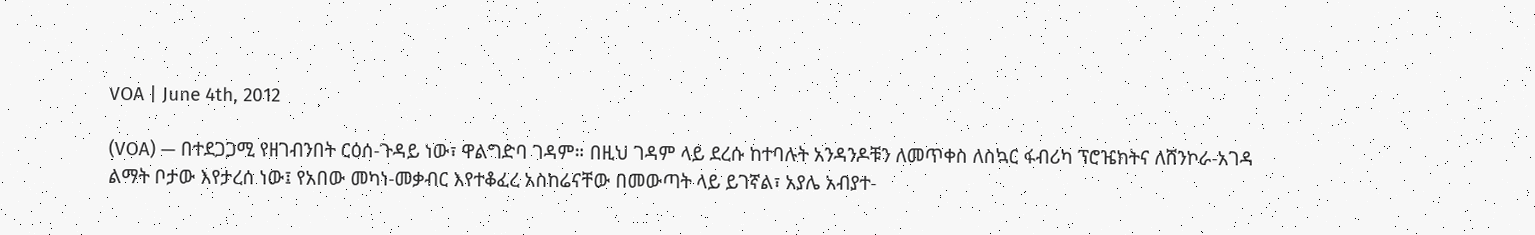VOA | June 4th, 2012

(VOA) — በተደጋጋሚ የዘገብንበት ርዕሰ-ጉዳይ ነው፣ ዋልግድባ ገዳም። በዚህ ገዳም ላይ ደረሱ ከተባሉት አንዳንዶቹን ለመጥቀስ ለስኳር ፋብሪካ ፕሮዤክትና ለሸንኮራ-አገዳ ልማት ቦታው እየታረሰ ነው፤ የአበው መካነ-መቃብር እየተቆፈረ አስከሬናቸው በመውጣት ላይ ይገኛል፣ አያሌ አብያተ-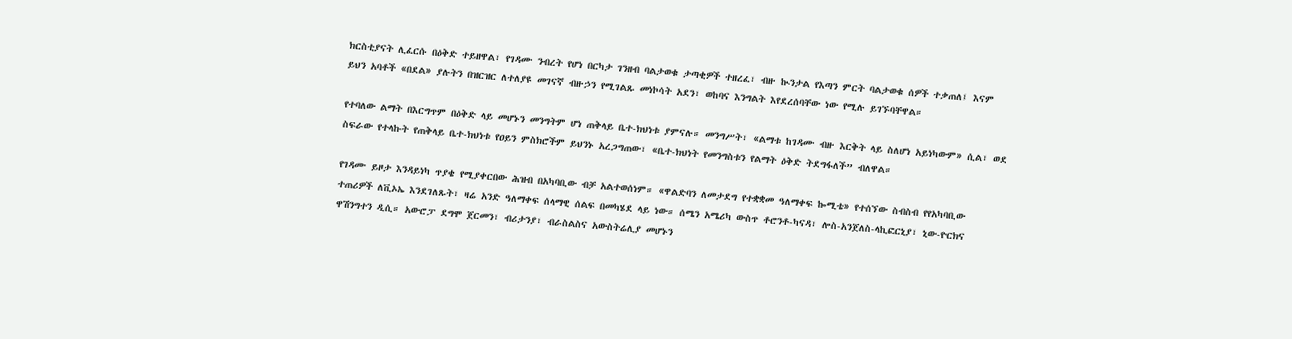ክርስቲያናት ሊፈርሱ በዕቅድ ተይዘዋል፣ የገዳሙ ንብረት የሆነ በርካታ ገንዘብ ባልታወቁ ታጣቂዎች ተዘረፈ፣ ብዙ ኲንታል የእጣን ምርት ባልታወቁ ሰዎች ተቃጠለ፤ እናም ይህን አባቶች «በደል» ያሉትን በዝርዝር ለተለያዩ መገናኛ ብዙኃን የሚገልጹ መነኮሳት አደን፣ ወከባና እንግልት እየደረሰባቸው ነው የሚሉ ይገኙባቸዋል።

የተባለው ልማት በእርግጥም በዕቅድ ላይ መሆኑን መንግትም ሆነ ጠቅላይ ቤተ-ክህነቱ ያምናሉ። መንግሥት፣ «ልማቱ ከገዳሙ ብዙ እርቅት ላይ ስለሆነ አይነካውም» ሲል፣ ወደ ስፍራው የተላኩት የጠቅላይ ቤተ-ክህነቱ የዐይን ምስክሮችም ይህንኑ አረጋግጠው፣ «ቤተ-ክህነት የመንግስቱን የልማት ዕቅድ ትደግፋለች” ብለዋል።

የገዳሙ ይዞታ እንዳይነካ ጥያቄ የሚያቀርበው ሕዝብ በአካባቢው ብቻ አልተወሰነም። «ዋልድባን ለመታደግ የተቋቋመ ዓለማቀፍ ኰሚቴ» የተሰኘው ስብስብ የየአካባቢው ተጠሪዎች ለቪኦኤ እንደገለጹት፣ ዛሬ አንድ ዓለማቀፍ ሰላማዊ ሰልፍ በመካሄደ ላይ ነው። ሰሜን አሜሪካ ውስጥ ቶሮንቶ-ካናዳ፣ ሎስ-አንጀለስ-ላኪፎርኒያ፣ ኒው-ዮርክና ዋሽንግተን ዲሲ። አውሮፓ ደግሞ ጀርመን፣ ብሪታንያ፣ ብራስልስና አውስትሬሊያ መሆኑን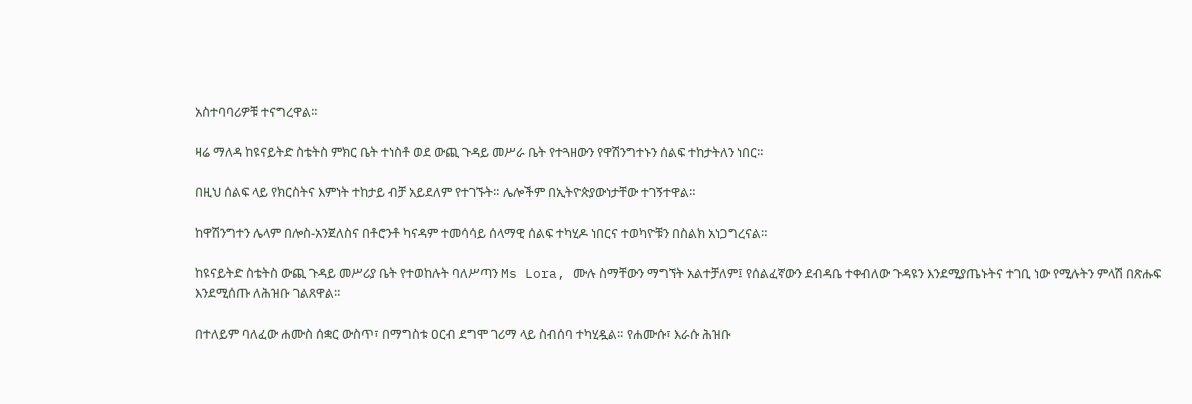አስተባባሪዎቹ ተናግረዋል።

ዛሬ ማለዳ ከዩናይትድ ስቴትስ ምክር ቤት ተነስቶ ወደ ውጪ ጉዳይ መሥራ ቤት የተጓዘውን የዋሽንግተኑን ሰልፍ ተከታትለን ነበር።

በዚህ ሰልፍ ላይ የክርስትና እምነት ተከታይ ብቻ አይደለም የተገኙት። ሌሎችም በኢትዮጵያውነታቸው ተገኝተዋል።

ከዋሽንግተን ሌላም በሎስ-አንጀለስና በቶሮንቶ ካናዳም ተመሳሳይ ሰላማዊ ሰልፍ ተካሂዶ ነበርና ተወካዮቹን በስልክ አነጋግረናል።

ከዩናይትድ ስቴትስ ውጪ ጉዳይ መሥሪያ ቤት የተወከሉት ባለሥጣን Ms Lora, ሙሉ ስማቸውን ማግኘት አልተቻለም፤ የሰልፈኛውን ደብዳቤ ተቀብለው ጉዳዩን እንደሚያጤኑትና ተገቢ ነው የሚሉትን ምላሽ በጽሑፍ እንደሚሰጡ ለሕዝቡ ገልጸዋል።

በተለይም ባለፈው ሐሙስ ሰቋር ውስጥ፣ በማግስቱ ዐርብ ደግሞ ገሪማ ላይ ስብሰባ ተካሂዷል። የሐሙሱ፣ እራሱ ሕዝቡ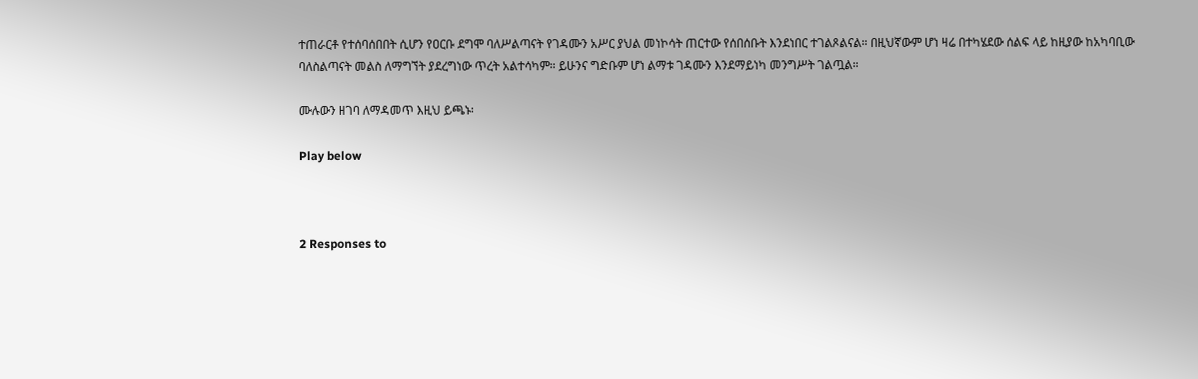ተጠራርቶ የተሰባሰበበት ሲሆን የዐርቡ ደግሞ ባለሥልጣናት የገዳሙን አሥር ያህል መነኮሳት ጠርተው የሰበሰቡት እንደነበር ተገልጾልናል። በዚህኛውም ሆነ ዛሬ በተካሄደው ሰልፍ ላይ ከዚያው ከአካባቢው ባለስልጣናት መልስ ለማግኘት ያደረግነው ጥረት አልተሳካም። ይሁንና ግድቡም ሆነ ልማቱ ገዳሙን እንደማይነካ መንግሥት ገልጧል።

ሙሉውን ዘገባ ለማዳመጥ እዚህ ይጫኑ፡

Play below



2 Responses to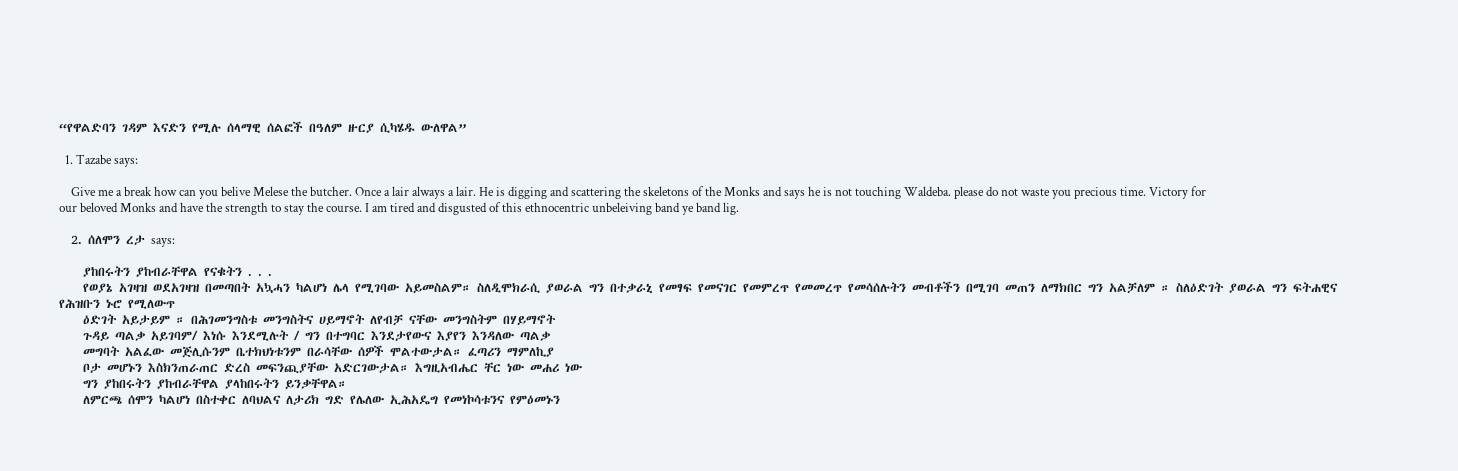“የዋልድባን ገዳም እናድን የሚሉ ሰላማዊ ሰልፎች በዓለም ዙርያ ሲካሄዱ ውለዋል”

  1. Tazabe says:

    Give me a break how can you belive Melese the butcher. Once a lair always a lair. He is digging and scattering the skeletons of the Monks and says he is not touching Waldeba. please do not waste you precious time. Victory for our beloved Monks and have the strength to stay the course. I am tired and disgusted of this ethnocentric unbeleiving band ye band lig.

  2. ሰለሞን ረታ says:

    ያከበሩትን ያከብራቸዋል የናቁትን . . .
    የወያኔ አገዛዝ ወደአገዛዝ በመጣበት አኳሓን ካልሆነ ሌላ የሚገባው አይመስልም። ስለዲሞክራሲ ያወራል ግን በተቃራኒ የመፃፍ የመናገር የመምረጥ የመመረጥ የመሳሰሉትን መብቶችን በሚገባ መጠን ለማክበር ግን አልቻለም ። ስለዕድገት ያወራል ግን ፍትሐዊና የሕዝቡን ኑሮ የሚለውጥ
    ዕድገት አይታይም ። በሕገመንግስቱ መንግስትና ሀይማኖት ለየብቻ ናቸው መንግስትም በሃይማኖት
    ጉዳይ ጣልቃ አይገባም/ እነሱ እንደሚሉት / ግን በተግባር እንደታየውና እያየን እንዳለው ጣልቃ
    መግባት አልፈው መጅሊሱንም ቤተክህነቱንም በራሳቸው ሰዎች ሞልተውታል። ፈጣሪን ማምለኪያ
    ቦታ መሆኑን እስክንጠራጠር ድረስ መፍንጪያቸው አድርገውታል። እግዚአብሔር ቸር ነው መሐሪ ነው
    ግን ያከበሩትን ያከብራቸዋል ያላከበሩትን ይንቃቸዋል።
    ለምርጫ ሰሞን ካልሆነ በስተቀር ለባህልና ለታሪክ ግድ የሌለው ኢሕአዴግ የመነኮሳቱንና የምዕመኑን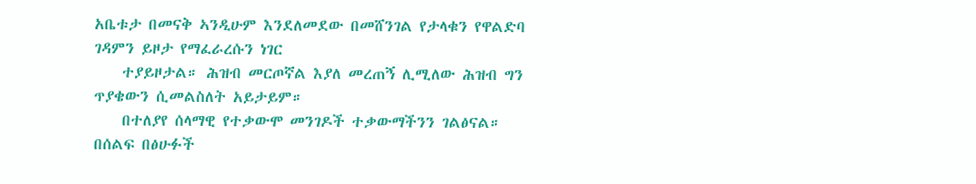አቤቱታ በመናቅ ኣንዲሁም እንደለመደው በመሸንገል የታላቁን የዋልድባ ገዳምን ይዞታ የማፈራረሱን ነገር
    ተያይዞታል። ሕዝብ መርጦኛል እያለ መረጠኝ ሊሚለው ሕዝብ ግን ጥያቄውን ሲመልስለት አይታይም።
    በተለያየ ሰላማዊ የተቃውሞ መንገዶች ተቃውማችንን ገልፅናል። በሰልፍ በፅሁፉች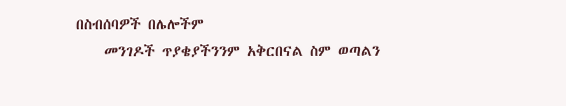በስብሰባዎች በሌሎችም
    መንገዶች ጥያቄያችንንም አቅርበናል ስም ወጣልን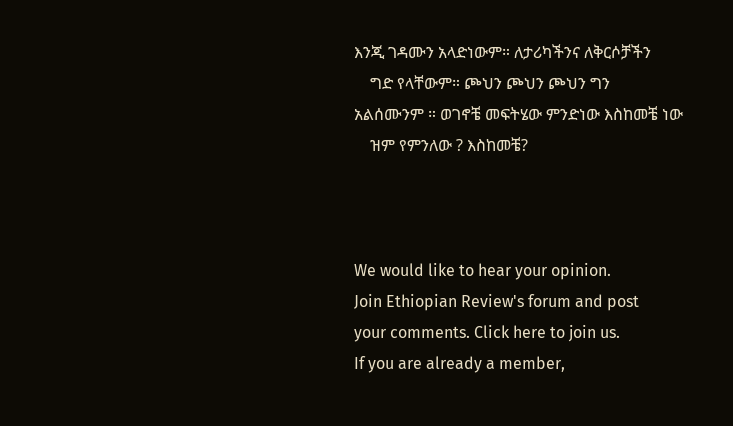እንጂ ገዳሙን አላድነውም። ለታሪካችንና ለቅርሶቻችን
    ግድ የላቸውም። ጮህን ጮህን ጮህን ግን አልሰሙንም ። ወገኖቼ መፍትሄው ምንድነው እስከመቼ ነው
    ዝም የምንለው ? እስከመቼ?



We would like to hear your opinion.
Join Ethiopian Review's forum and post
your comments. Click here to join us.
If you are already a member,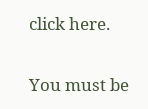click here.

You must be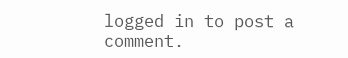logged in to post a comment.